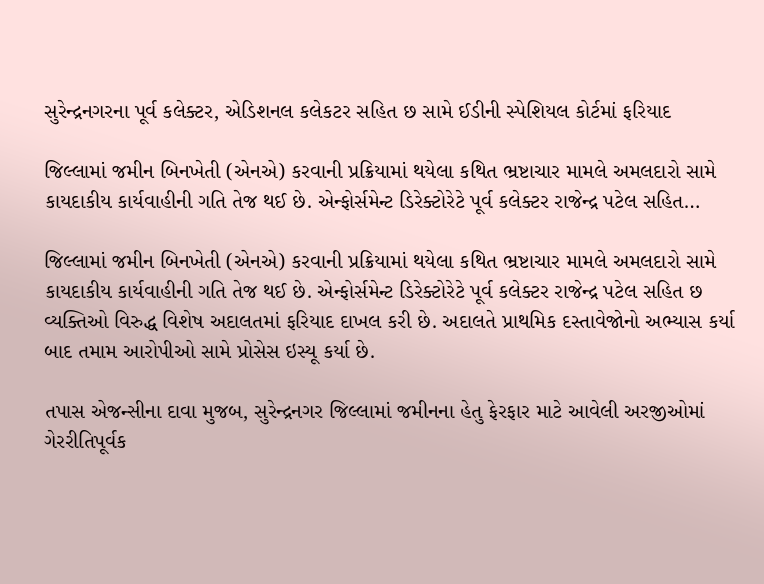સુરેન્દ્રનગરના પૂર્વ કલેક્ટર, એડિશનલ કલેકટર સહિત છ સામે ઈડીની સ્પેશિયલ કોર્ટમાં ફરિયાદ

જિલ્લામાં જમીન બિનખેતી (એનએ) કરવાની પ્રક્રિયામાં થયેલા કથિત ભ્રષ્ટાચાર મામલે અમલદારો સામે કાયદાકીય કાર્યવાહીની ગતિ તેજ થઈ છે. એન્ફોર્સમેન્ટ ડિરેક્ટોરેટે પૂર્વ કલેક્ટર રાજેન્દ્ર પટેલ સહિત…

જિલ્લામાં જમીન બિનખેતી (એનએ) કરવાની પ્રક્રિયામાં થયેલા કથિત ભ્રષ્ટાચાર મામલે અમલદારો સામે કાયદાકીય કાર્યવાહીની ગતિ તેજ થઈ છે. એન્ફોર્સમેન્ટ ડિરેક્ટોરેટે પૂર્વ કલેક્ટર રાજેન્દ્ર પટેલ સહિત છ વ્યક્તિઓ વિરુદ્ધ વિશેષ અદાલતમાં ફરિયાદ દાખલ કરી છે. અદાલતે પ્રાથમિક દસ્તાવેજોનો અભ્યાસ કર્યા બાદ તમામ આરોપીઓ સામે પ્રોસેસ ઇસ્યૂ કર્યા છે.

તપાસ એજન્સીના દાવા મુજબ, સુરેન્દ્રનગર જિલ્લામાં જમીનના હેતુ ફેરફાર માટે આવેલી અરજીઓમાં ગેરરીતિપૂર્વક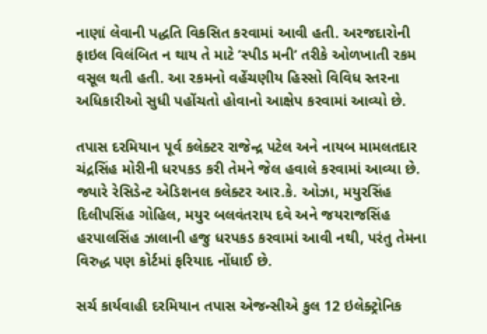નાણાં લેવાની પદ્ધતિ વિકસિત કરવામાં આવી હતી. અરજદારોની ફાઇલ વિલંબિત ન થાય તે માટે ’સ્પીડ મની’ તરીકે ઓળખાતી રકમ વસૂલ થતી હતી. આ રકમનો વહેંચણીય હિસ્સો વિવિધ સ્તરના અધિકારીઓ સુધી પહોંચતો હોવાનો આક્ષેપ કરવામાં આવ્યો છે.

તપાસ દરમિયાન પૂર્વ કલેક્ટર રાજેન્દ્ર પટેલ અને નાયબ મામલતદાર ચંદ્રસિંહ મોરીની ધરપકડ કરી તેમને જેલ હવાલે કરવામાં આવ્યા છે. જ્યારે રેસિડેન્ટ એડિશનલ કલેક્ટર આર.કે. ઓઝા, મયુરસિંહ દિલીપસિંહ ગોહિલ, મયુર બલવંતરાય દવે અને જયરાજસિંહ હરપાલસિંહ ઝાલાની હજુ ધરપકડ કરવામાં આવી નથી, પરંતુ તેમના વિરુદ્ધ પણ કોર્ટમાં ફરિયાદ નોંધાઈ છે.

સર્ચ કાર્યવાહી દરમિયાન તપાસ એજન્સીએ કુલ 12 ઇલેક્ટ્રોનિક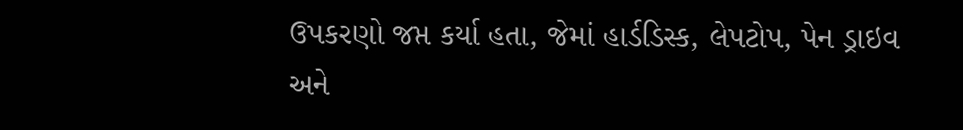ઉપકરણો જપ્ત કર્યા હતા, જેમાં હાર્ડડિસ્ક, લેપટોપ, પેન ડ્રાઇવ અને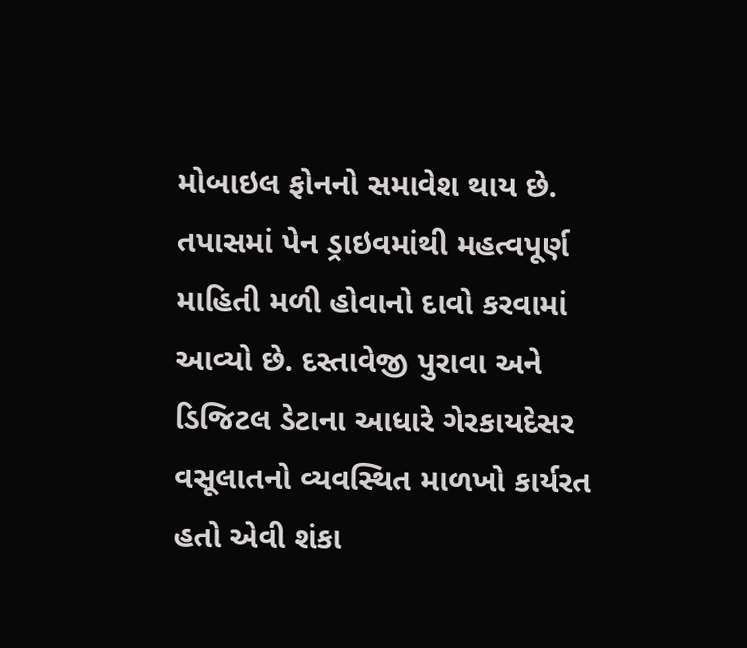મોબાઇલ ફોનનો સમાવેશ થાય છે. તપાસમાં પેન ડ્રાઇવમાંથી મહત્વપૂર્ણ માહિતી મળી હોવાનો દાવો કરવામાં આવ્યો છે. દસ્તાવેજી પુરાવા અને ડિજિટલ ડેટાના આધારે ગેરકાયદેસર વસૂલાતનો વ્યવસ્થિત માળખો કાર્યરત હતો એવી શંકા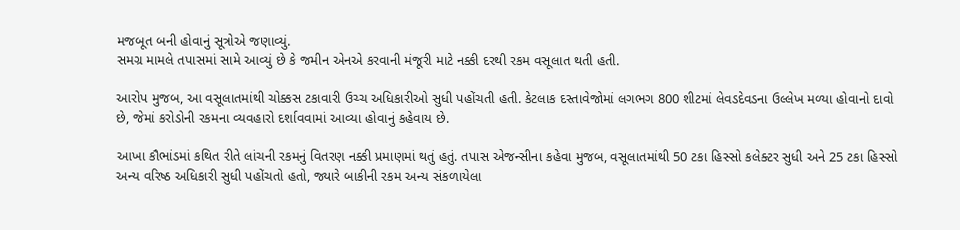મજબૂત બની હોવાનું સૂત્રોએ જણાવ્યું.
સમગ્ર મામલે તપાસમાં સામે આવ્યું છે કે જમીન એનએ કરવાની મંજૂરી માટે નક્કી દરથી રકમ વસૂલાત થતી હતી.

આરોપ મુજબ, આ વસૂલાતમાંથી ચોક્કસ ટકાવારી ઉચ્ચ અધિકારીઓ સુધી પહોંચતી હતી. કેટલાક દસ્તાવેજોમાં લગભગ 800 શીટમાં લેવડદેવડના ઉલ્લેખ મળ્યા હોવાનો દાવો છે, જેમાં કરોડોની રકમના વ્યવહારો દર્શાવવામાં આવ્યા હોવાનું કહેવાય છે.

આખા કૌભાંડમાં કથિત રીતે લાંચની રકમનું વિતરણ નક્કી પ્રમાણમાં થતું હતું. તપાસ એજન્સીના કહેવા મુજબ, વસૂલાતમાંથી 50 ટકા હિસ્સો કલેક્ટર સુધી અને 25 ટકા હિસ્સો અન્ય વરિષ્ઠ અધિકારી સુધી પહોંચતો હતો, જ્યારે બાકીની રકમ અન્ય સંકળાયેલા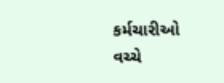કર્મચારીઓ વચ્ચે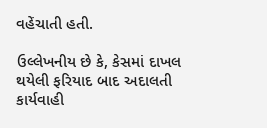વહેંચાતી હતી.

ઉલ્લેખનીય છે કે, કેસમાં દાખલ થયેલી ફરિયાદ બાદ અદાલતી કાર્યવાહી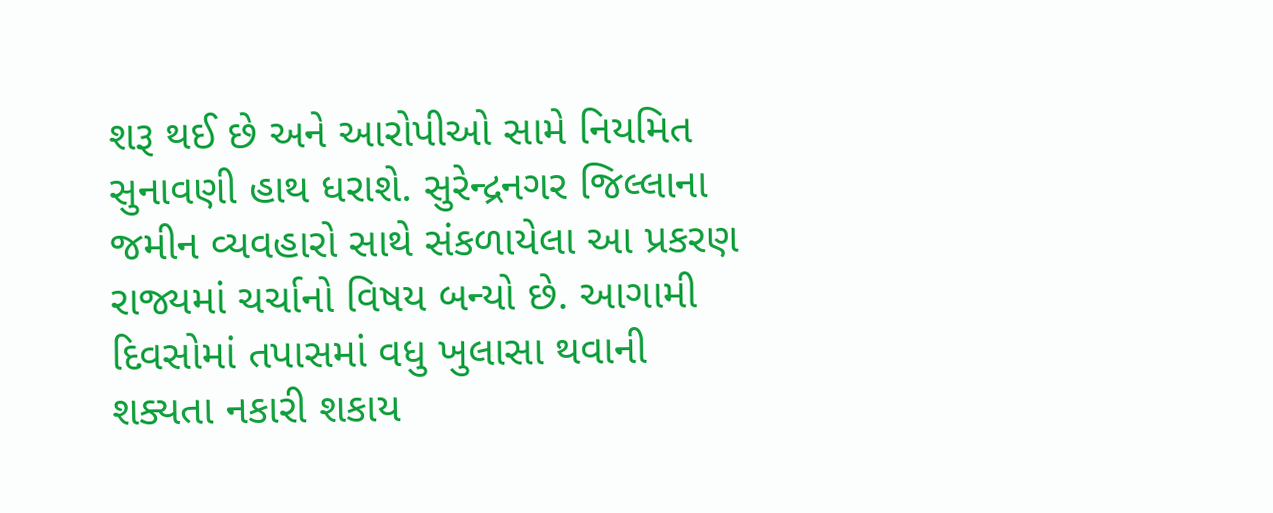શરૂ થઈ છે અને આરોપીઓ સામે નિયમિત સુનાવણી હાથ ધરાશે. સુરેન્દ્રનગર જિલ્લાના જમીન વ્યવહારો સાથે સંકળાયેલા આ પ્રકરણ રાજ્યમાં ચર્ચાનો વિષય બન્યો છે. આગામી દિવસોમાં તપાસમાં વધુ ખુલાસા થવાની શક્યતા નકારી શકાય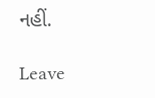નહીં.

Leave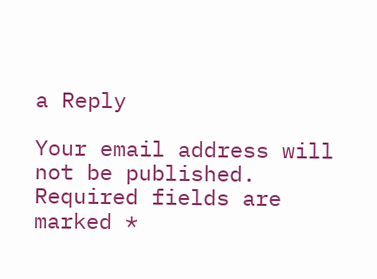a Reply

Your email address will not be published. Required fields are marked *